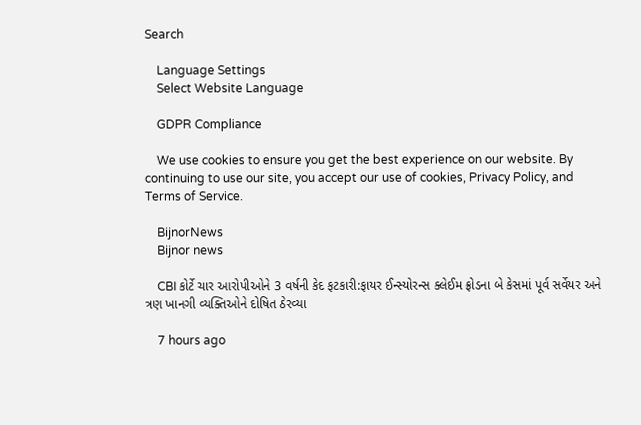Search

    Language Settings
    Select Website Language

    GDPR Compliance

    We use cookies to ensure you get the best experience on our website. By continuing to use our site, you accept our use of cookies, Privacy Policy, and Terms of Service.

    BijnorNews
    Bijnor news

    CBI કોર્ટે ચાર આરોપીઓને 3 વર્ષની કેદ ફટકારી:ફાયર ઈન્સ્યોરન્સ ક્લેઈમ ફ્રોડના બે કેસમાં પૂર્વ સર્વેયર અને ત્રણ ખાનગી વ્યક્તિઓને દોષિત ઠેરવ્યા

    7 hours ago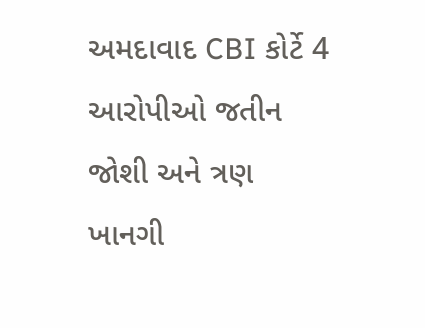અમદાવાદ CBI કોર્ટે 4 આરોપીઓ જતીન જોશી અને ત્રણ ખાનગી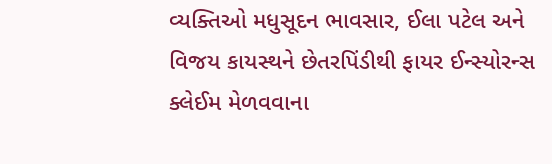વ્યક્તિઓ મધુસૂદન ભાવસાર, ઈલા પટેલ અને વિજય કાયસ્થને છેતરપિંડીથી ફાયર ઈન્સ્યોરન્સ ક્લેઈમ મેળવવાના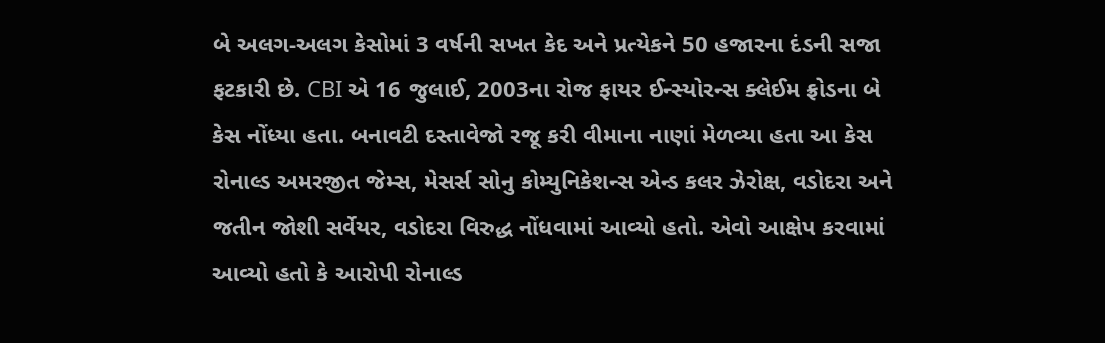બે અલગ-અલગ કેસોમાં 3 વર્ષની સખત કેદ અને પ્રત્યેકને 50 હજારના દંડની સજા ફટકારી છે. CBI એ 16 જુલાઈ, 2003ના રોજ ફાયર ઈન્સ્યોરન્સ ક્લેઈમ ફ્રોડના બે કેસ નોંધ્યા હતા. બનાવટી દસ્તાવેજો રજૂ કરી વીમાના નાણાં મેળવ્યા હતા આ કેસ રોનાલ્ડ અમરજીત જેમ્સ, મેસર્સ સોનુ કોમ્યુનિકેશન્સ એન્ડ કલર ઝેરોક્ષ, વડોદરા અને જતીન જોશી સર્વેયર, વડોદરા વિરુદ્ધ નોંધવામાં આવ્યો હતો. એવો આક્ષેપ કરવામાં આવ્યો હતો કે આરોપી રોનાલ્ડ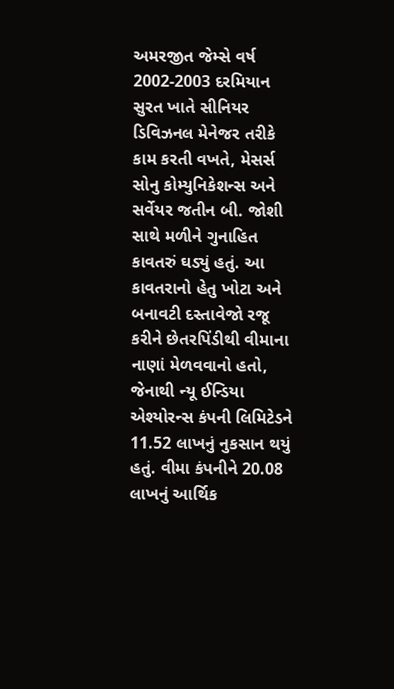અમરજીત જેમ્સે વર્ષ 2002-2003 દરમિયાન સુરત ખાતે સીનિયર ડિવિઝનલ મેનેજર તરીકે કામ કરતી વખતે, મેસર્સ સોનુ કોમ્યુનિકેશન્સ અને સર્વેયર જતીન બી. જોશી સાથે મળીને ગુનાહિત કાવતરું ઘડ્યું હતું. આ કાવતરાનો હેતુ ખોટા અને બનાવટી દસ્તાવેજો રજૂ કરીને છેતરપિંડીથી વીમાના નાણાં મેળવવાનો હતો, જેનાથી ન્યૂ ઈન્ડિયા એશ્યોરન્સ કંપની લિમિટેડને 11.52 લાખનું નુકસાન થયું હતું. વીમા કંપનીને 20.08 લાખનું આર્થિક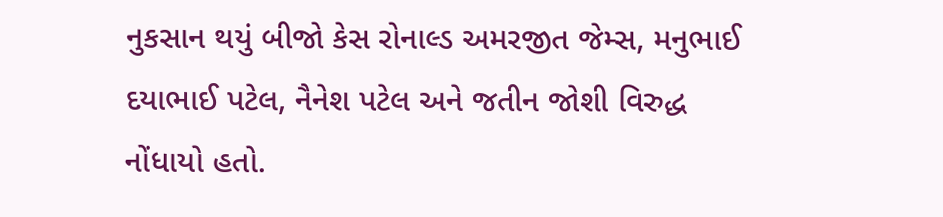નુકસાન થયું બીજો કેસ રોનાલ્ડ અમરજીત જેમ્સ, મનુભાઈ દયાભાઈ પટેલ, નૈનેશ પટેલ અને જતીન જોશી વિરુદ્ધ નોંધાયો હતો.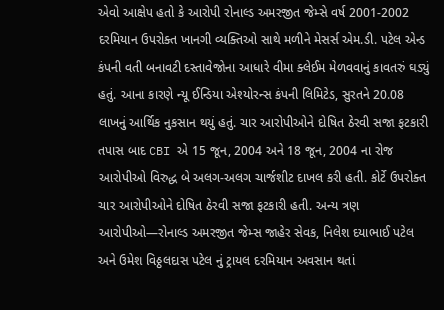એવો આક્ષેપ હતો કે આરોપી રોનાલ્ડ અમરજીત જેમ્સે વર્ષ 2001-2002 દરમિયાન ઉપરોક્ત ખાનગી વ્યક્તિઓ સાથે મળીને મેસર્સ એમ.ડી. પટેલ એન્ડ કંપની વતી બનાવટી દસ્તાવેજોના આધારે વીમા ક્લેઈમ મેળવવાનું કાવતરું ઘડ્યું હતું. આના કારણે ન્યૂ ઈન્ડિયા એશ્યોરન્સ કંપની લિમિટેડ, સુરતને 20.08 લાખનું આર્થિક નુકસાન થયું હતું. ચાર આરોપીઓને દોષિત ઠેરવી સજા ફટકારી તપાસ બાદ CBI એ 15 જૂન, 2004 અને 18 જૂન, 2004 ના રોજ આરોપીઓ વિરુદ્ધ બે અલગ-અલગ ચાર્જશીટ દાખલ કરી હતી. કોર્ટે ઉપરોક્ત ચાર આરોપીઓને દોષિત ઠેરવી સજા ફટકારી હતી. અન્ય ત્રણ આરોપીઓ—રોનાલ્ડ અમરજીત જેમ્સ જાહેર સેવક, નિલેશ દયાભાઈ પટેલ અને ઉમેશ વિઠ્ઠલદાસ પટેલ નું ટ્રાયલ દરમિયાન અવસાન થતાં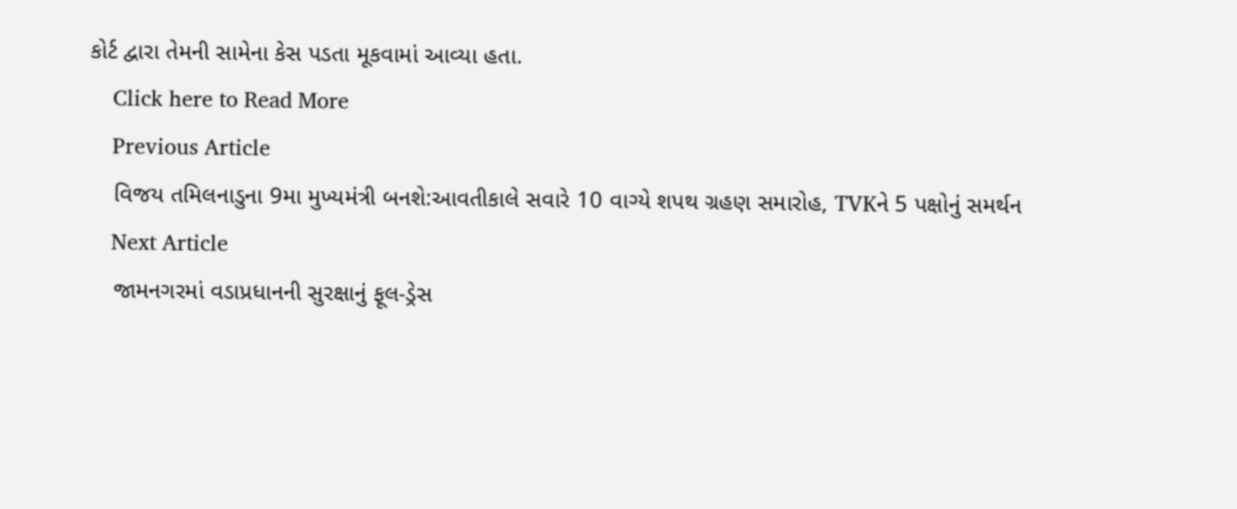કોર્ટ દ્વારા તેમની સામેના કેસ પડતા મૂકવામાં આવ્યા હતા.
    Click here to Read More
    Previous Article
    વિજય તમિલનાડુના 9મા મુખ્યમંત્રી બનશે:આવતીકાલે સવારે 10 વાગ્યે શપથ ગ્રહણ સમારોહ, TVKને 5 પક્ષોનું સમર્થન
    Next Article
    જામનગરમાં વડાપ્રધાનની સુરક્ષાનું ફૂલ-ડ્રેસ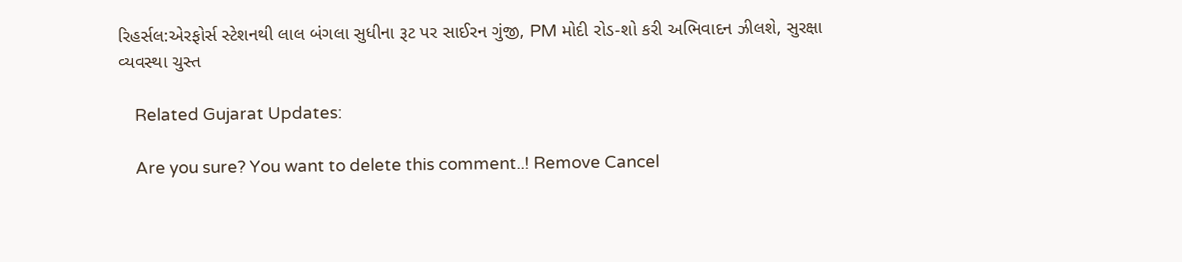રિહર્સલ:એરફોર્સ સ્ટેશનથી લાલ બંગલા સુધીના રૂટ પર સાઈરન ગુંજી, PM મોદી રોડ-શો કરી અભિવાદન ઝીલશે, સુરક્ષા વ્યવસ્થા ચુસ્ત

    Related Gujarat Updates:

    Are you sure? You want to delete this comment..! Remove Cancel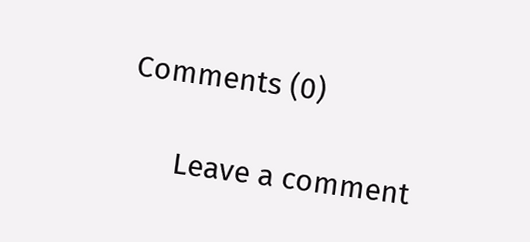Comments (0)

      Leave a comment